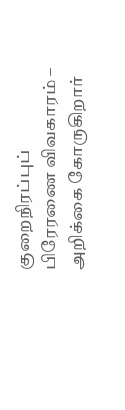குறைநிரப்புப் பிரேரணை விவகாரம் – அறிக்கை கோருகிறார்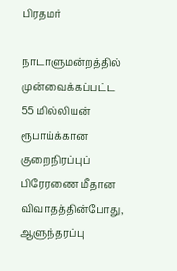பிரதமர்

நாடாளுமன்றத்தில் முன்வைக்கப்பட்ட 55 மில்லியன் ரூபாய்க்கான குறைநிரப்புப் பிரேரணை மீதான விவாதத்தின்போது, ஆளுந்தரப்பு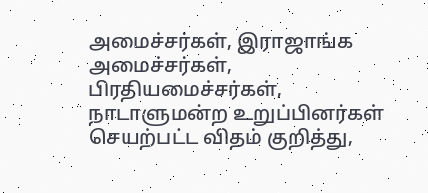அமைச்சர்கள், இராஜாங்க அமைச்சர்கள், பிரதியமைச்சர்கள், நாடாளுமன்ற உறுப்பினர்கள் செயற்பட்ட விதம் குறித்து,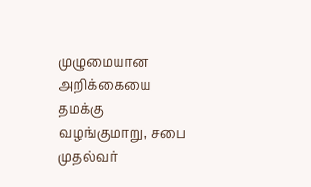முழுமையான அறிக்கையை தமக்கு வழங்குமாறு, சபை முதல்வர்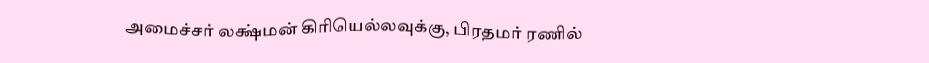அமைச்சர் லக்ஷ்மன் கிரியெல்லவுக்கு, பிரதமர் ரணில்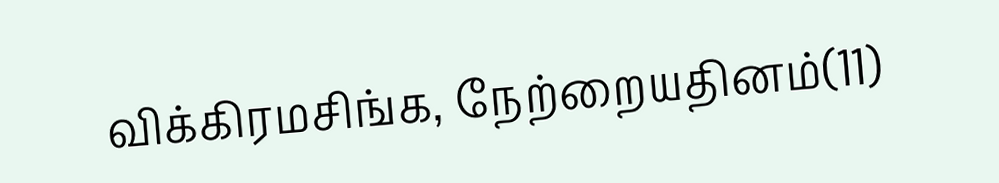விக்கிரமசிங்க, நேற்றையதினம்(11)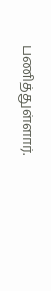பணித்துள்ளார்.